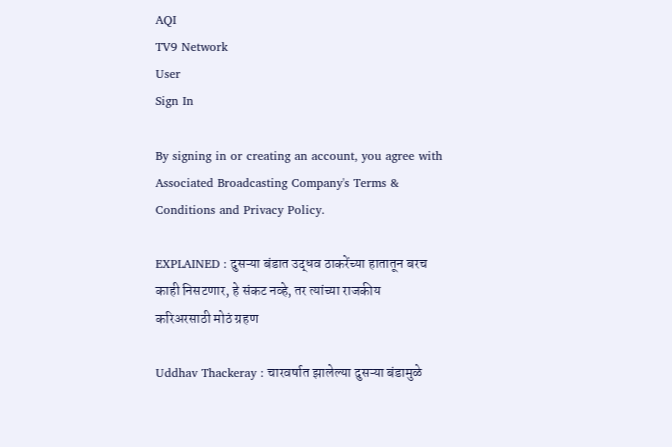AQI
TV9 Network
User
Sign In

By signing in or creating an account, you agree with Associated Broadcasting Company's Terms & Conditions and Privacy Policy.

EXPLAINED : दुसऱ्या बंडात उद्धव ठाकरेंच्या हातातून बरच काही निसटणार, हे संकट नव्हे, तर त्यांच्या राजकीय करिअरसाठी मोठं ग्रहण

Uddhav Thackeray : चारवर्षात झालेल्या दुसऱ्या बंडामुळे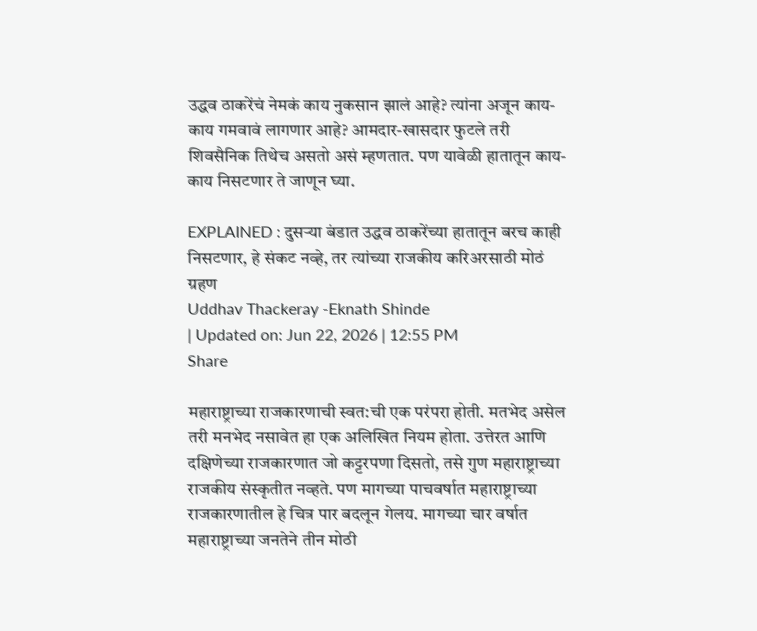उद्धव ठाकरेंचं नेमकं काय नुकसान झालं आहे? त्यांना अजून काय-काय गमवावं लागणार आहे? आमदार-खासदार फुटले तरी शिवसैनिक तिथेच असतो असं म्हणतात. पण यावेळी हातातून काय-काय निसटणार ते जाणून घ्या.

EXPLAINED : दुसऱ्या बंडात उद्धव ठाकरेंच्या हातातून बरच काही निसटणार, हे संकट नव्हे, तर त्यांच्या राजकीय करिअरसाठी मोठं ग्रहण
Uddhav Thackeray -Eknath Shinde
| Updated on: Jun 22, 2026 | 12:55 PM
Share

महाराष्ट्राच्या राजकारणाची स्वत:ची एक परंपरा होती. मतभेद असेल तरी मनभेद नसावेत हा एक अलिखित नियम होता. उत्तेरत आणि दक्षिणेच्या राजकारणात जो कट्टरपणा दिसतो, तसे गुण महाराष्ट्राच्या राजकीय संस्कृतीत नव्हते. पण मागच्या पाचवर्षात महाराष्ट्राच्या राजकारणातील हे चित्र पार बदलून गेलय. मागच्या चार वर्षात महाराष्ट्राच्या जनतेने तीन मोठी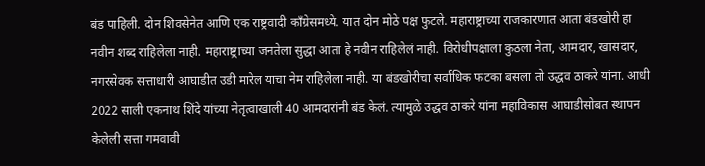बंड पाहिली. दोन शिवसेनेत आणि एक राष्ट्रवादी काँग्रेसमध्ये. यात दोन मोठे पक्ष फुटले. महाराष्ट्राच्या राजकारणात आता बंडखोरी हा नवीन शब्द राहिलेला नाही. महाराष्ट्राच्या जनतेला सुद्धा आता हे नवीन राहिलेलं नाही. विरोधीपक्षाला कुठला नेता, आमदार, खासदार, नगरसेवक सत्ताधारी आघाडीत उडी मारेल याचा नेम राहिलेला नाही. या बंडखोरीचा सर्वाधिक फटका बसला तो उद्धव ठाकरे यांना. आधी 2022 साली एकनाथ शिंदे यांच्या नेतृत्वाखाली 40 आमदारांनी बंड केलं. त्यामुळे उद्धव ठाकरे यांना महाविकास आघाडीसोबत स्थापन केलेली सत्ता गमवावी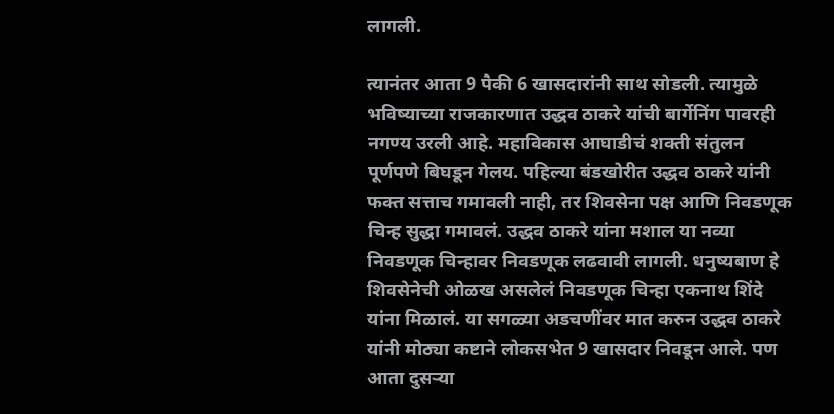लागली.

त्यानंतर आता 9 पैकी 6 खासदारांनी साथ सोडली. त्यामुळे भविष्याच्या राजकारणात उद्धव ठाकरे यांची बार्गेनिंग पावरही नगण्य उरली आहे. महाविकास आघाडीचं शक्ती संतुलन पूर्णपणे बिघडून गेलय. पहिल्या बंडखोरीत उद्धव ठाकरे यांनी फक्त सत्ताच गमावली नाही, तर शिवसेना पक्ष आणि निवडणूक चिन्ह सुद्धा गमावलं. उद्धव ठाकरे यांना मशाल या नव्या निवडणूक चिन्हावर निवडणूक लढवावी लागली. धनुष्यबाण हे शिवसेनेची ओळख असलेलं निवडणूक चिन्हा एकनाथ शिंदे यांना मिळालं. या सगळ्या अडचणींवर मात करुन उद्धव ठाकरे यांनी मोठ्या कष्टाने लोकसभेत 9 खासदार निवडून आले. पण आता दुसऱ्या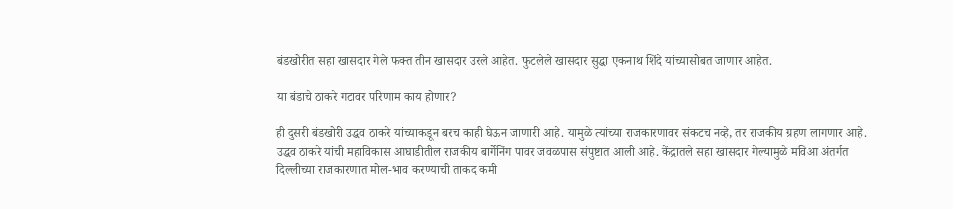बंडखोरीत सहा खासदार गेले फक्त तीन खासदार उरले आहेत. फुटलेले खासदार सुद्धा एकनाथ शिंदे यांच्यासोबत जाणार आहेत.

या बंडाचे ठाकरे गटावर परिणाम काय होणार?

ही दुसरी बंडखोरी उद्धव ठाकरे यांच्याकडून बरच काही घेऊन जाणारी आहे. यामुळे त्यांच्या राजकारणावर संकटच नव्हे, तर राजकीय ग्रहण लागणार आहे. उद्धव ठाकरे यांची महाविकास आघाडीतील राजकीय बार्गेनिंग पावर जवळपास संपुष्टात आली आहे. केंद्रातले सहा खासदार गेल्यामुळे मविआ अंतर्गत दिल्लीच्या राजकारणात मोल-भाव करण्याची ताकद कमी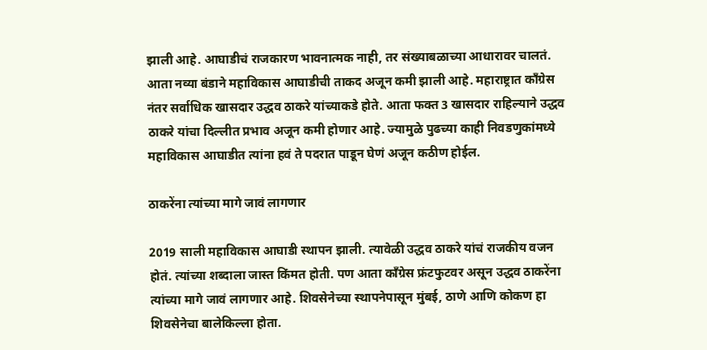झाली आहे. आघाडीचं राजकारण भावनात्मक नाही, तर संख्याबळाच्या आधारावर चालतं. आता नव्या बंडाने महाविकास आघाडीची ताकद अजून कमी झाली आहे. महाराष्ट्रात काँग्रेस नंतर सर्वाधिक खासदार उद्धव ठाकरे यांच्याकडे होते. आता फक्त 3 खासदार राहिल्याने उद्धव ठाकरे यांचा दिल्लीत प्रभाव अजून कमी होणार आहे. ज्यामुळे पुढच्या काही निवडणुकांमध्ये महाविकास आघाडीत त्यांना हवं ते पदरात पाडून घेणं अजून कठीण होईल.

ठाकरेंना त्यांच्या मागे जावं लागणार

2019 साली महाविकास आघाडी स्थापन झाली. त्यावेळी उद्धव ठाकरे यांचं राजकीय वजन होतं. त्यांच्या शब्दाला जास्त किंमत होती. पण आता काँग्रेस फ्रंटफुटवर असून उद्धव ठाकरेंना त्यांच्या मागे जावं लागणार आहे. शिवसेनेच्या स्थापनेपासून मुंबई, ठाणे आणि कोकण हा शिवसेनेचा बालेकिल्ला होता.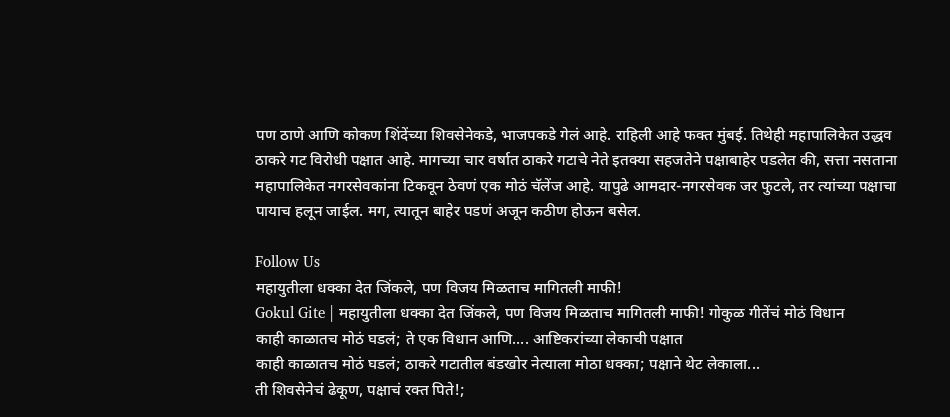पण ठाणे आणि कोकण शिंदेंच्या शिवसेनेकडे, भाजपकडे गेलं आहे. राहिली आहे फक्त मुंबई. तिथेही महापालिकेत उद्धव ठाकरे गट विरोधी पक्षात आहे. मागच्या चार वर्षात ठाकरे गटाचे नेते इतक्या सहजतेने पक्षाबाहेर पडलेत की, सत्ता नसताना महापालिकेत नगरसेवकांना टिकवून ठेवणं एक मोठं चॅलेंज आहे. यापुढे आमदार-नगरसेवक जर फुटले, तर त्यांच्या पक्षाचा पायाच हलून जाईल. मग, त्यातून बाहेर पडणं अजून कठीण होऊन बसेल.

Follow Us
महायुतीला धक्का देत जिंकले, पण विजय मिळताच मागितली माफी!
Gokul Gite | महायुतीला धक्का देत जिंकले, पण विजय मिळताच मागितली माफी! गोकुळ गीतेंचं मोठं विधान
काही काळातच मोठं घडलं; ते एक विधान आणि.... आष्टिकरांच्या लेकाची पक्षात
काही काळातच मोठं घडलं; ठाकरे गटातील बंडखोर नेत्याला मोठा धक्का; पक्षाने थेट लेकाला...
ती शिवसेनेचं ढेकूण, पक्षाचं रक्त पिते!;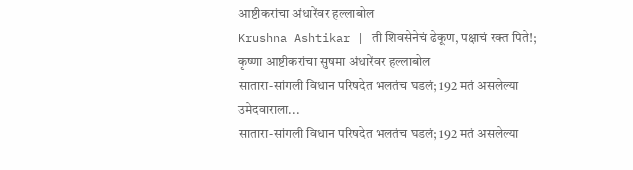आष्टीकरांचा अंधारेंवर हल्लाबोल
Krushna Ashtikar | ती शिवसेनेचं ढेकूण, पक्षाचं रक्त पिते!; कृष्णा आष्टीकरांचा सुषमा अंधारेंवर हल्लाबोल
सातारा-सांगली विधान परिषदेत भलतंच घडलं; 192 मतं असलेल्या उमेदवाराला...
सातारा-सांगली विधान परिषदेत भलतंच घडलं; 192 मतं असलेल्या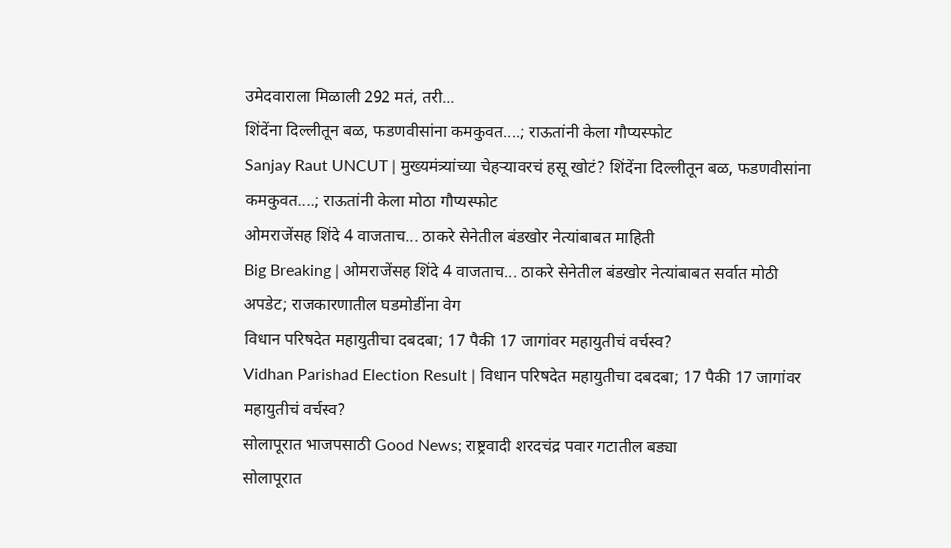उमेदवाराला मिळाली 292 मतं, तरी...
शिंदेंना दिल्लीतून बळ, फडणवीसांना कमकुवत....; राऊतांनी केला गौप्यस्फोट
Sanjay Raut UNCUT | मुख्यमंत्र्यांच्या चेहऱ्यावरचं हसू खोटं? शिंदेंना दिल्लीतून बळ, फडणवीसांना कमकुवत....; राऊतांनी केला मोठा गौप्यस्फोट
ओमराजेंसह शिंदे 4 वाजताच... ठाकरे सेनेतील बंडखोर नेत्यांबाबत माहिती
Big Breaking | ओमराजेंसह शिंदे 4 वाजताच... ठाकरे सेनेतील बंडखोर नेत्यांबाबत सर्वात मोठी अपडेट; राजकारणातील घडमोडींना वेग
विधान परिषदेत महायुतीचा दबदबा; 17 पैकी 17 जागांवर महायुतीचं वर्चस्व?
Vidhan Parishad Election Result | विधान परिषदेत महायुतीचा दबदबा; 17 पैकी 17 जागांवर महायुतीचं वर्चस्व?
सोलापूरात भाजपसाठी Good News; राष्ट्रवादी शरदचंद्र पवार गटातील बड्या
सोलापूरात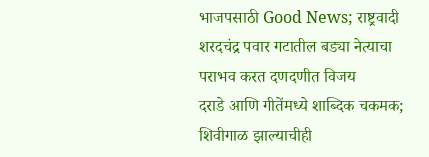भाजपसाठी Good News; राष्ट्रवादी शरदचंद्र पवार गटातील बड्या नेत्याचा पराभव करत दणदणीत विजय
दराडे आणि गीतेंमध्ये शाब्दिक चकमक; शिवीगाळ झाल्याचीही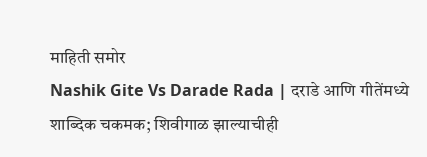माहिती समोर
Nashik Gite Vs Darade Rada | दराडे आणि गीतेंमध्ये शाब्दिक चकमक; शिवीगाळ झाल्याचीही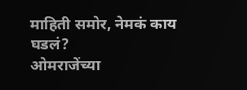माहिती समोर, नेमकं काय घडलं?
ओमराजेंच्या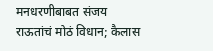मनधरणीबाबत संजय राऊतांचं मोठं विधान; कैलास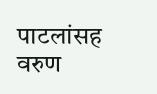पाटलांसह वरुण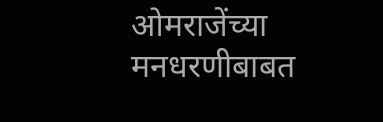ओमराजेंच्या मनधरणीबाबत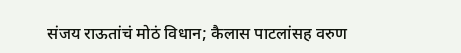संजय राऊतांचं मोठं विधान; कैलास पाटलांसह वरुण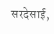सरदेसाई,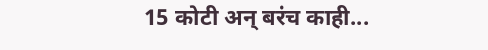15 कोटी अन् बरंच काही...